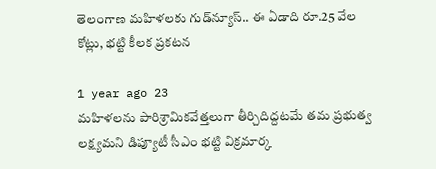తెలంగాణ మహిళలకు గుడ్‌న్యూస్.. ఈ ఏడాది రూ.25 వేల కోట్లు, భట్టి కీలక ప్రకటన

1 year ago 23
మహిళలను పారిశ్రామికవేత్తలుగా తీర్చిదిద్దటమే తమ ప్రభుత్వ లక్ష్యమని డిప్యూటీ సీఎం భట్టి విక్రమార్క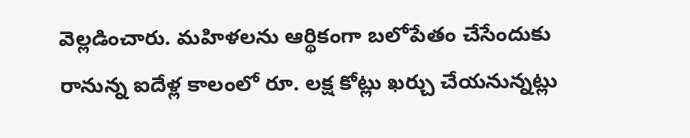వెల్లడించారు. మహిళలను ఆర్థికంగా బలోపేతం చేసేందుకు రానున్న ఐదేళ్ల కాలంలో రూ. లక్ష కోట్లు ఖర్చు చేయనున్నట్లు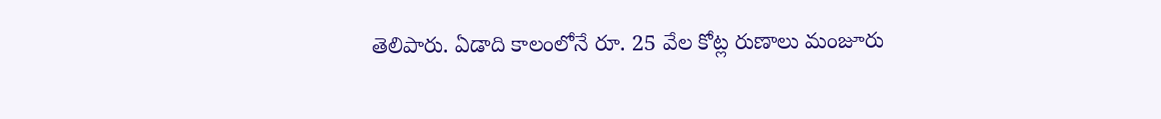తెలిపారు. ఏడాది కాలంలోనే రూ. 25 వేల కోట్ల రుణాలు మంజూరు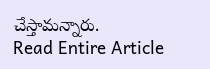చేస్తామన్నారు.
Read Entire Article